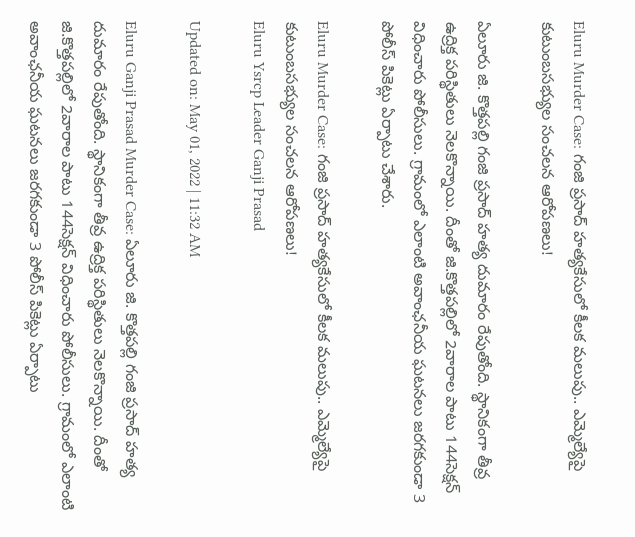Eluru Murder Case: గంజి ప్రసాద్‌ హత్యకేసులో కీలక మలుపు.. ఎమ్మెల్యేపై కుటుంబసభ్యుల సంచలన ఆరోపణలు!

ఏలూరు జి. కొత్తపల్లి గంజి ప్రసాద్‌ హత్య దుమారం రేపుతోంది. స్థానికంగా తీవ్ర ఉద్రిక్త పరిస్థితులు నెలకొన్నాయి. దీంతో జి.కొత్తపల్లిలో 2వారాల పాటు 144సెక్షన్‌ విధించారు పోలీసులు. గ్రామంలో ఎలాంటి అవాంఛనీయ ఘటనలు జరగకుండా 3 పోలీస్ పికెట్లు ఏర్పాటు చేశారు.

Eluru Murder Case: గంజి ప్రసాద్‌ హత్యకేసులో కీలక మలుపు.. ఎమ్మెల్యేపై కుటుంబసభ్యుల సంచలన ఆరోపణలు!
Eluru Ysrcp Leader Ganji Prasad

Updated on: May 01, 2022 | 11:32 AM

Eluru Ganji Prasad Murder Case: ఏలూరు జి. కొత్తపల్లి గంజి ప్రసాద్‌ హత్య దుమారం రేపుతోంది. స్థానికంగా తీవ్ర ఉద్రిక్త పరిస్థితులు నెలకొన్నాయి. దీంతో జి.కొత్తపల్లిలో 2వారాల పాటు 144సెక్షన్‌ విధించారు పోలీసులు. గ్రామంలో ఎలాంటి అవాంఛనీయ ఘటనలు జరగకుండా 3 పోలీస్ పికెట్లు ఏర్పాటు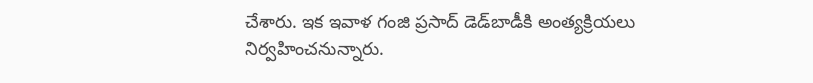చేశారు. ఇక ఇవాళ గంజి ప్రసాద్ డెడ్‌బాడీకి అంత్యక్రియలు నిర్వహించనున్నారు.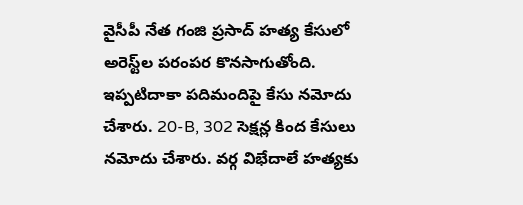వైసీపీ నేత గంజి ప్రసాద్‌ హత్య కేసులో అరెస్ట్‌ల పరంపర కొనసాగుతోంది. ఇప్పటిదాకా పదిమందిపై కేసు నమోదు చేశారు. 20-B, 302 సెక్షన్ల కింద కేసులు నమోదు చేశారు. వర్గ విభేదాలే హత్యకు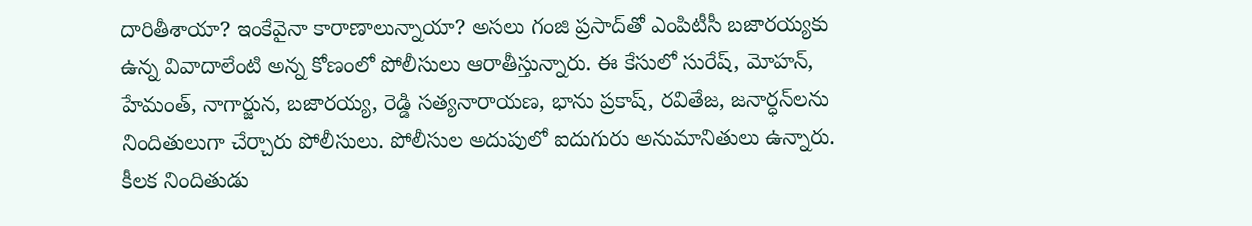దారితీశాయా? ఇంకేవైనా కారాణాలున్నాయా? అసలు గంజి ప్రసాద్‌తో ఎంపిటీసీ బజారయ్యకు ఉన్న వివాదాలేంటి అన్న కోణంలో పోలీసులు ఆరాతీస్తున్నారు. ఈ కేసులో సురేష్‌, మోహన్‌, హేమంత్‌, నాగార్జున, బజారయ్య, రెడ్డి సత్యనారాయణ, భాను ప్రకాష్‌, రవితేజ, జనార్ధన్‌లను నిందితులుగా చేర్చారు పోలీసులు. పోలీసుల అదుపులో ఐదుగురు అనుమానితులు ఉన్నారు. కీలక నిందితుడు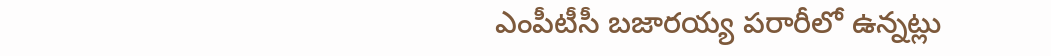ఎంపీటీసీ బజారయ్య పరారీలో ఉన్నట్లు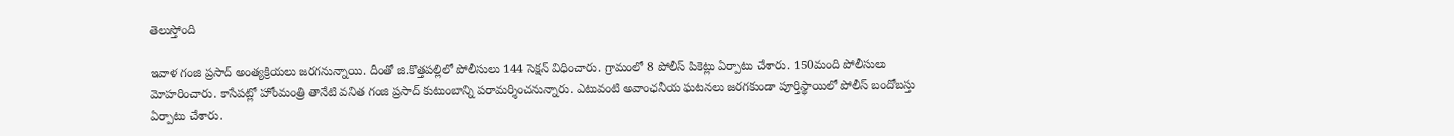తెలుస్తోంది

ఇవాళ గంజి ప్రసాద్‌ అంత్యక్రియలు జరగనున్నాయి. దీంతో జి.కొత్తపల్లిలో పోలీసులు 144 సెక్షన్‌ విధించారు. గ్రామంలో 8 పోలీస్ పికెట్లు ఏర్పాటు చేశారు. 150మంది పోలీసులు మోహరించారు. కాసేపట్లో హోంమంత్రి తానేటి వనిత గంజి ప్రసాద్ కుటుంబాన్ని పరామర్శించనున్నారు. ఎటువంటి అవాంఛనీయ ఘటనలు జరగకుండా పూర్తిస్థాయిలో పోలీస్ బందోబస్తు ఏర్పాటు చేశారు.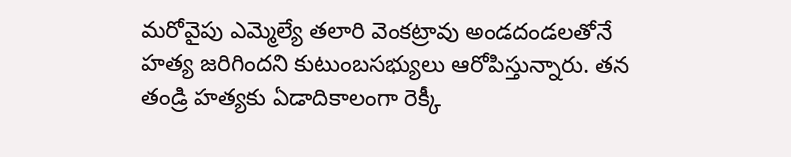మరోవైపు ఎమ్మెల్యే తలారి వెంకట్రావు అండదండలతోనే హత్య జరిగిందని కుటుంబసభ్యులు ఆరోపిస్తున్నారు. తన తండ్రి హత్యకు ఏడాదికాలంగా రెక్కీ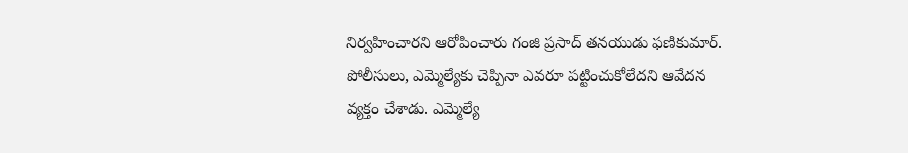నిర్వహించారని ఆరోపించారు గంజి ప్రసాద్ తనయుడు ఫణికుమార్‌. పోలీసులు, ఎమ్మెల్యేకు చెప్పినా ఎవరూ పట్టించుకోలేదని ఆవేదన వ్యక్తం చేశాడు. ఎమ్మెల్యే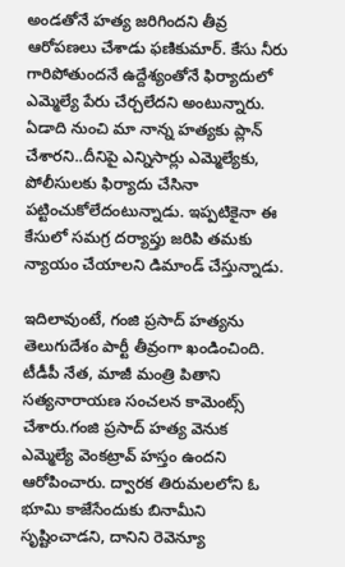అండతోనే హత్య జరిగిందని తీవ్ర ఆరోపణలు చేశాడు ఫణికుమార్‌. కేసు నీరు గారిపోతుందనే ఉద్దేశ్యంతోనే ఫిర్యాదులో ఎమ్మెల్యే పేరు చేర్చలేదని అంటున్నారు. ఏడాది నుంచి మా నాన్న హత్యకు ప్లాన్‌ చేశారని..దీనిపై ఎన్నిసార్లు ఎమ్మెల్యేకు, పోలీసులకు ఫిర్యాదు చేసినా పట్టించుకోలేదంటున్నాడు. ఇప్పటికైనా ఈ కేసులో సమగ్ర దర్యాప్తు జరిపి తమకు న్యాయం చేయాలని డిమాండ్‌ చేస్తున్నాడు.

ఇదిలావుంటే, గంజి ప్రసాద్ హత్యను తెలుగుదేశం పార్టీ తీవ్రంగా ఖండించింది. టీడీపీ నేత, మాజీ మంత్రి పితాని సత్యనారాయణ సంచలన కామెంట్స్ చేశారు.గంజి ప్రసాద్ హత్య వెనుక ఎమ్మెల్యే వెంకట్రావ్ హస్తం ఉందని ఆరోపించారు. ద్వారక తిరుమలలోని ఓ భూమి కాజేసేందుకు బినామీని సృష్టించాడని, దానిని రెవెన్యూ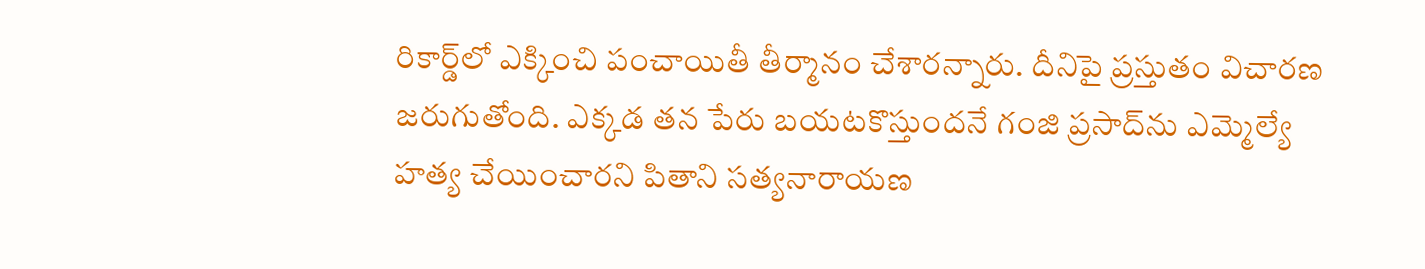రికార్డ్‌లో ఎక్కించి పంచాయితీ తీర్మానం చేశారన్నారు. దీనిపై ప్రస్తుతం విచారణ జరుగుతోంది. ఎక్కడ తన పేరు బయటకొస్తుందనే గంజి ప్రసాద్‌ను ఎమ్మెల్యే హత్య చేయించారని పితాని సత్యనారాయణ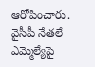ఆరోపించారు. వైసీపీ నేతలే ఎమ్మెల్యేపై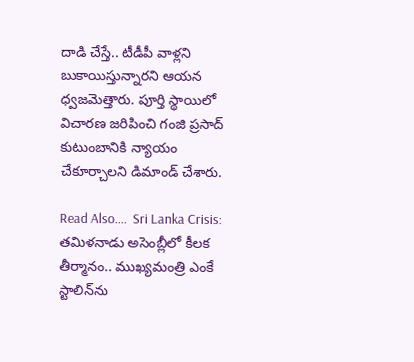దాడి చేస్తే.. టీడీపీ వాళ్లని బుకాయిస్తున్నారని ఆయన ధ్వజమెత్తారు. పూర్తి స్థాయిలో విచారణ జరిపించి గంజి ప్రసాద్ కుటుంబానికి న్యాయం చేకూర్చాలని డిమాండ్ చేశారు.

Read Also….  Sri Lanka Crisis: తమిళనాడు అసెంబ్లీలో కీలక తీర్మానం.. ముఖ్యమంత్రి ఎంకే స్టాలిన్‌ను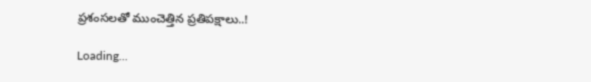ప్రశంసలతో ముంచెత్తిన ప్రతిపక్షాలు..!

Loading...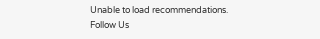Unable to load recommendations.
Follow Us